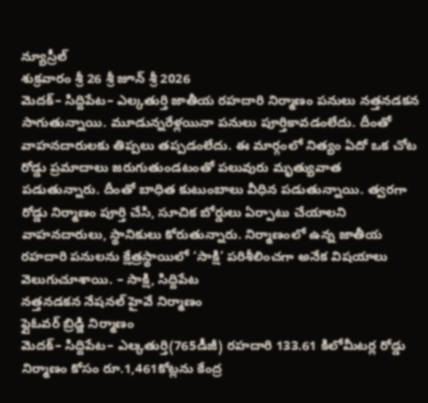న్యూస్రీల్
శుక్రవారం శ్రీ 26 శ్రీ జూన్ శ్రీ 2026
మెదక్– సిద్దిపేట– ఎల్కతుర్తి జాతీయ రహదారి నిర్మాణం పనులు నత్తనడకన సాగుతున్నాయి. మూడున్నరేళ్లయినా పనులు పూర్తికావడంలేదు. దీంతో వాహనదారులకు తిప్పలు తప్పడంలేదు. ఈ మార్గంలో నిత్యం ఏదో ఒక చోట రోడ్డు ప్రమాదాలు జరుగుతుండటంతో పలువురు మృత్యువాత పడుతున్నారు. దీంతో బాధిత కుటుంబాలు వీధిన పడుతున్నాయి. త్వరగా రోడ్డు నిర్మాణం పూర్తి చేసి, సూచిక బోర్డులు ఏర్పాటు చేయాలని వాహనదారులు, స్థానికులు కోరుతున్నారు. నిర్మాణంలో ఉన్న జాతీయ రహదారి పనులను క్షేత్రస్థాయిలో ‘సాక్షి’ పరిశీలించగా అనేక విషయాలు వెలుగుచూశాయి. – సాక్షి, సిద్దిపేట
నత్తనడకన నేషనల్ హైవే నిర్మాణం
ఫ్లైఓవర్ బ్రిడ్జి నిర్మాణం
మెదక్– సిద్దిపేట– ఎల్కతుర్తి(765డీజీ) రహదారి 133.61 కిలోమీటర్ల రోడ్డు నిర్మాణం కోసం రూ.1,461కోట్లను కేంద్ర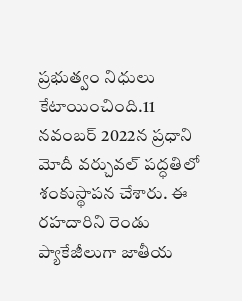ప్రభుత్వం నిధులు కేటాయించింది.11 నవంబర్ 2022న ప్రధాని మోదీ వర్చువల్ పద్ధతిలో శంకుస్థాపన చేశారు. ఈ రహదారిని రెండు ప్యాకేజీలుగా జాతీయ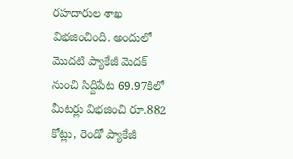రహదారుల శాఖ విభజించింది. అందులో మొదటి ప్యాకేజీ మెదక్ నుంచి సిద్దిపేట 69.97కిలో మీటర్లు విభజించి రూ.882 కోట్లు, రెండో ప్యాకేజీ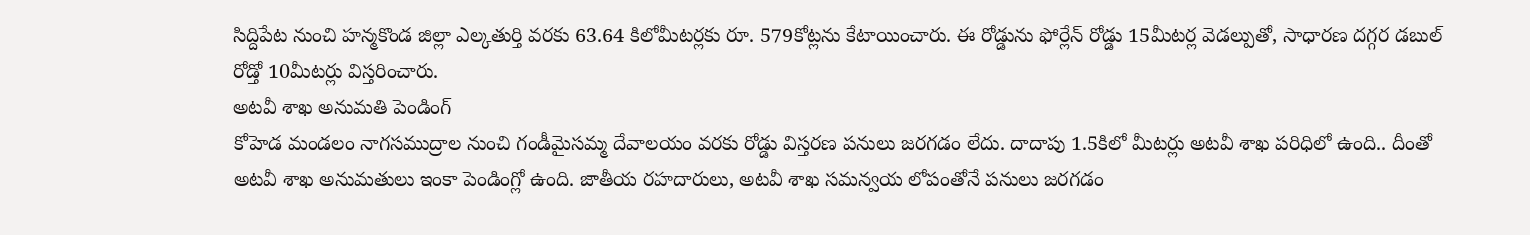సిద్దిపేట నుంచి హన్మకొండ జిల్లా ఎల్కతుర్తి వరకు 63.64 కిలోమీటర్లకు రూ. 579కోట్లను కేటాయించారు. ఈ రోడ్డును ఫోర్లేన్ రోడ్డు 15మీటర్ల వెడల్పుతో, సాధారణ దగ్గర డబుల్ రోడ్తో 10మీటర్లు విస్తరించారు.
అటవీ శాఖ అనుమతి పెండింగ్
కోహెడ మండలం నాగసముద్రాల నుంచి గండీమైసమ్మ దేవాలయం వరకు రోడ్డు విస్తరణ పనులు జరగడం లేదు. దాదాపు 1.5కిలో మీటర్లు అటవీ శాఖ పరిధిలో ఉంది.. దీంతో అటవీ శాఖ అనుమతులు ఇంకా పెండింగ్లో ఉంది. జాతీయ రహదారులు, అటవీ శాఖ సమన్వయ లోపంతోనే పనులు జరగడం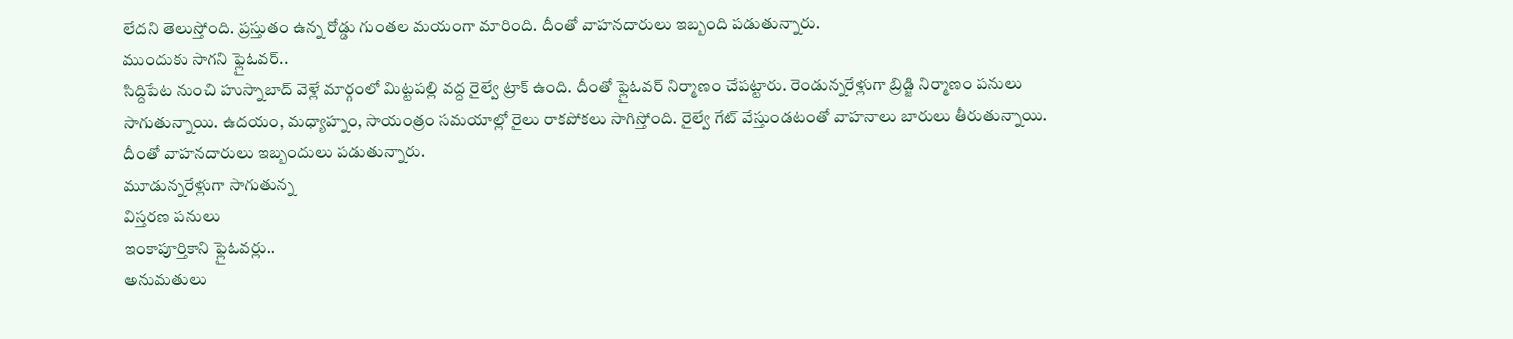లేదని తెలుస్తోంది. ప్రస్తుతం ఉన్న రోడ్డు గుంతల మయంగా మారింది. దీంతో వాహనదారులు ఇబ్బంది పడుతున్నారు.
ముందుకు సాగని ఫ్లైఓవర్..
సిద్దిపేట నుంచి హుస్నాబాద్ వెళ్లే మార్గంలో మిట్టపల్లి వద్ద రైల్వే ట్రాక్ ఉంది. దీంతో ఫ్లైఓవర్ నిర్మాణం చేపట్టారు. రెండున్నరేళ్లుగా బ్రిడ్జి నిర్మాణం పనులు సాగుతున్నాయి. ఉదయం, మధ్యాహ్నం, సాయంత్రం సమయాల్లో రైలు రాకపోకలు సాగిస్తోంది. రైల్వే గేట్ వేస్తుండటంతో వాహనాలు బారులు తీరుతున్నాయి. దీంతో వాహనదారులు ఇబ్బందులు పడుతున్నారు.
మూడున్నరేళ్లుగా సాగుతున్న
విస్తరణ పనులు
ఇంకాపూర్తికాని ఫ్లైఓవర్లు..
అనుమతులు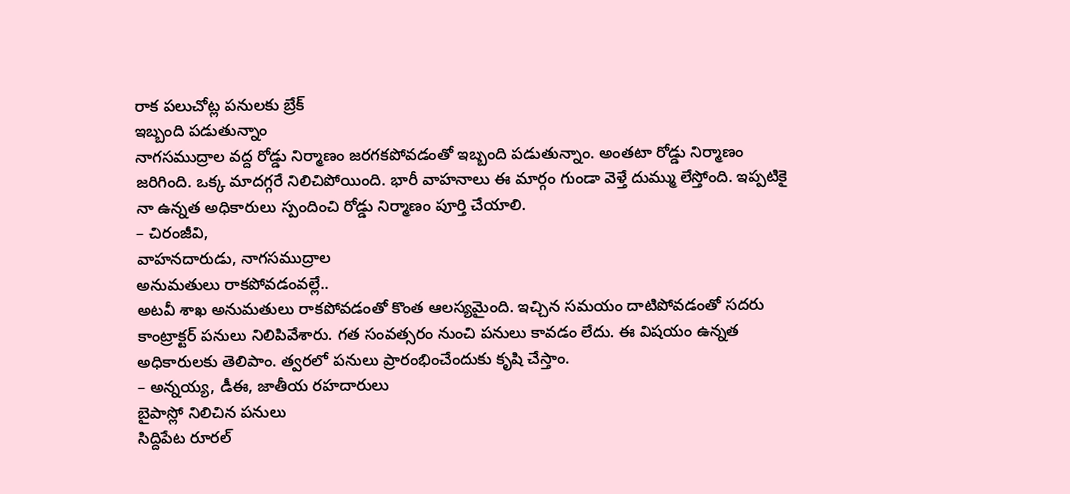రాక పలుచోట్ల పనులకు బ్రేక్
ఇబ్బంది పడుతున్నాం
నాగసముద్రాల వద్ద రోడ్డు నిర్మాణం జరగకపోవడంతో ఇబ్బంది పడుతున్నాం. అంతటా రోడ్డు నిర్మాణం జరిగింది. ఒక్క మాదగ్గరే నిలిచిపోయింది. భారీ వాహనాలు ఈ మార్గం గుండా వెళ్తే దుమ్ము లేస్తోంది. ఇప్పటికై నా ఉన్నత అధికారులు స్పందించి రోడ్డు నిర్మాణం పూర్తి చేయాలి.
– చిరంజీవి,
వాహనదారుడు, నాగసముద్రాల
అనుమతులు రాకపోవడంవల్లే..
అటవీ శాఖ అనుమతులు రాకపోవడంతో కొంత ఆలస్యమైంది. ఇచ్చిన సమయం దాటిపోవడంతో సదరు కాంట్రాక్టర్ పనులు నిలిపివేశారు. గత సంవత్సరం నుంచి పనులు కావడం లేదు. ఈ విషయం ఉన్నత అధికారులకు తెలిపాం. త్వరలో పనులు ప్రారంభించేందుకు కృషి చేస్తాం.
– అన్నయ్య, డీఈ, జాతీయ రహదారులు
బైపాస్లో నిలిచిన పనులు
సిద్దిపేట రూరల్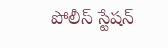పోలీస్ స్టేషన్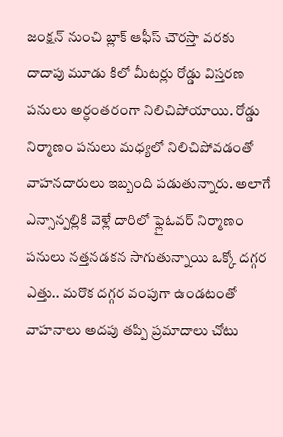జంక్షన్ నుంచి బ్లాక్ ఆఫీస్ చౌరస్తా వరకు దాదాపు మూడు కిలో మీటర్లు రోడ్డు విస్తరణ పనులు అర్ధంతరంగా నిలిచిపోయాయి. రోడ్డు నిర్మాణం పనులు మధ్యలో నిలిచిపోవడంతో వాహనదారులు ఇబ్బంది పడుతున్నారు. అలాగే ఎన్సాన్పల్లికి వెళ్లే దారిలో ఫ్లైఓవర్ నిర్మాణం పనులు నత్తనడకన సాగుతున్నాయి ఒక్కో దగ్గర ఎత్తు.. మరొక దగ్గర వంపుగా ఉండటంతో వాహనాలు అదపు తప్పి ప్రమాదాలు చోటు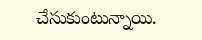చేసుకుంటున్నాయి.